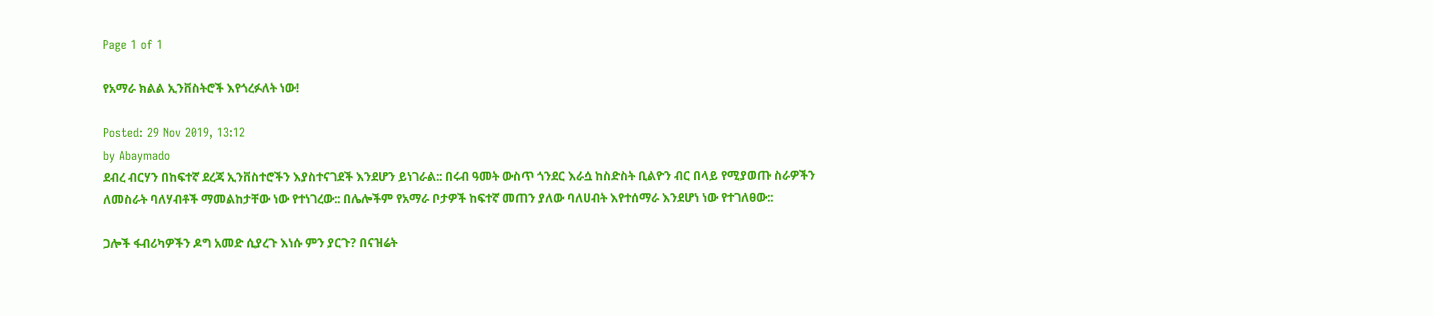Page 1 of 1

የአማራ ክልል ኢንቨስትሮች እየጎረፉለት ነው!

Posted: 29 Nov 2019, 13:12
by Abaymado
ደብረ ብርሃን በከፍተኛ ደረጃ ኢንቨስተሮችን እያስተናገደች እንደሆን ይነገራል:: በሩብ ዓመት ውስጥ ጎንደር እራሷ ከስድስት ቢልዮን ብር በላይ የሚያወጡ ስራዎችን ለመስራት ባለሃብቶች ማመልከታቸው ነው የተነገረው:: በሌሎችም የአማራ ቦታዎች ከፍተኛ መጠን ያለው ባለሀብት እየተሰማራ እንደሆነ ነው የተገለፀው::

ጋሎች ፋብሪካዎችን ዶግ አመድ ሲያረጉ እነሱ ምን ያርጉ? በናዝሬት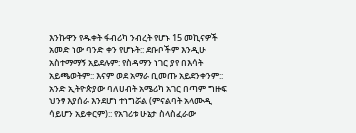እንኩዋን የዱቀት ፋብሪካ ንብረት የሆኑ 15 መኪናዎች አመድ ነው ባንድ ቀን የሆኑት:: ደቡቦችም እንዲሁ አስተማማኝ አይደሉም: የስዳማን ነገር ያየ በእሳት አይጫወትም:: እናም ወደ አማራ ቢመጡ አይደንቀንም:: አንድ ኢትዮጵያው ባለሀብት አሜሪካ አገር በጣም ግዙፍ ህንፃ እያሰራ እንደሆነ ተነግሯል (ምናልባት አላሙዲ ሳይሆን አይቀርም):: የአገሪቱ ሁኔታ ስላስፈራው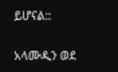ይሆናል::

አላሙዲን ወደ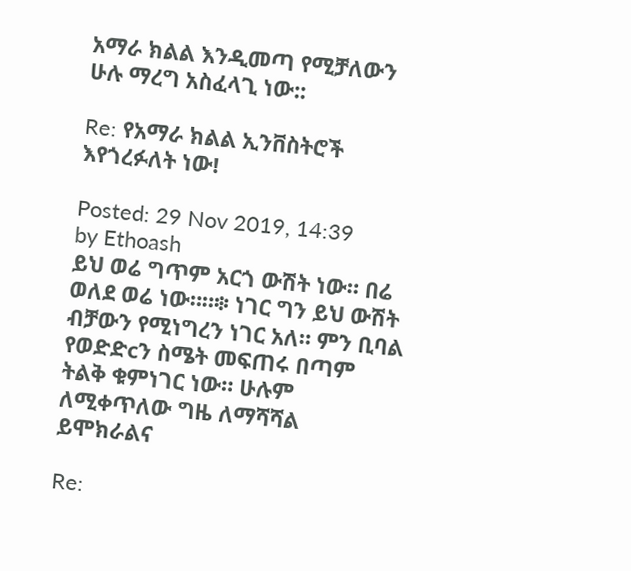አማራ ክልል እንዲመጣ የሚቻለውን ሁሉ ማረግ አስፈላጊ ነው::

Re: የአማራ ክልል ኢንቨስትሮች እየጎረፉለት ነው!

Posted: 29 Nov 2019, 14:39
by Ethoash
ይህ ወሬ ግጥም አርጎ ውሽት ነው። በሬ ወለደ ወሬ ነው።።፨ ነገር ግን ይህ ውሽት ብቻውን የሚነግረን ነገር አለ። ምን ቢባል የወድድcን ስሜት መፍጠሩ በጣም ትልቅ ቁምነገር ነው። ሁሉም ለሚቀጥለው ግዜ ለማሻሻል ይሞክራልና

Re: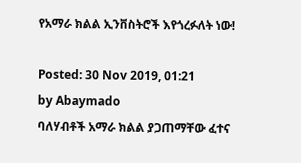የአማራ ክልል ኢንቨስትሮች እየጎረፉለት ነው!

Posted: 30 Nov 2019, 01:21
by Abaymado
ባለሃብቶች አማራ ክልል ያጋጠማቸው ፈተና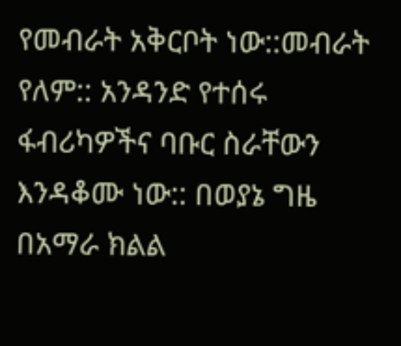የመብራት አቅርቦት ነው::መብራት የለም:: አንዳንድ የተሰሩ ፋብሪካዎችና ባቡር ስራቸውን እንዳቆሙ ነው:: በወያኔ ግዜ በአማራ ክልል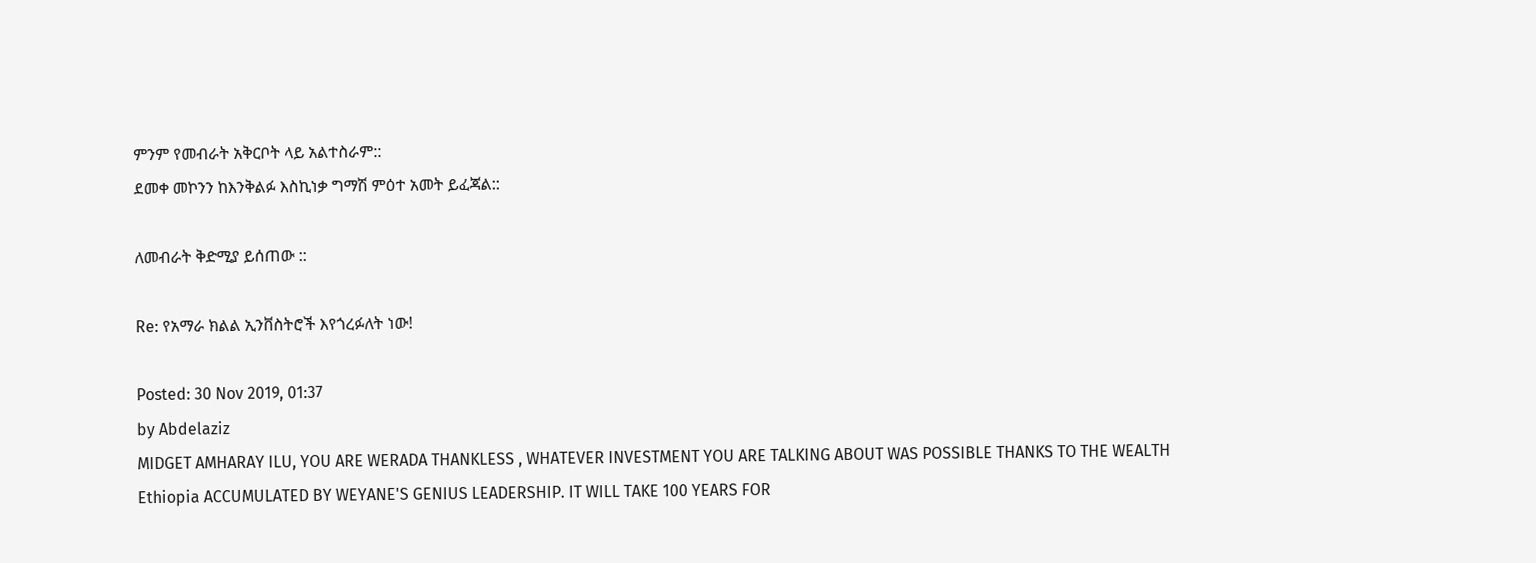ምንም የመብራት አቅርቦት ላይ አልተስራም::
ደመቀ መኮንን ከእንቅልፉ እስኪነቃ ግማሽ ምዕተ አመት ይፈጃል::

ለመብራት ቅድሚያ ይሰጠው ::

Re: የአማራ ክልል ኢንቨስትሮች እየጎረፉለት ነው!

Posted: 30 Nov 2019, 01:37
by Abdelaziz
MIDGET AMHARAY ILU, YOU ARE WERADA THANKLESS , WHATEVER INVESTMENT YOU ARE TALKING ABOUT WAS POSSIBLE THANKS TO THE WEALTH Ethiopia ACCUMULATED BY WEYANE'S GENIUS LEADERSHIP. IT WILL TAKE 100 YEARS FOR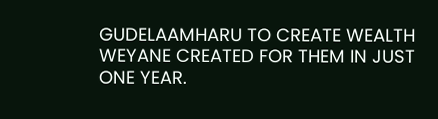GUDELAAMHARU TO CREATE WEALTH WEYANE CREATED FOR THEM IN JUST ONE YEAR.